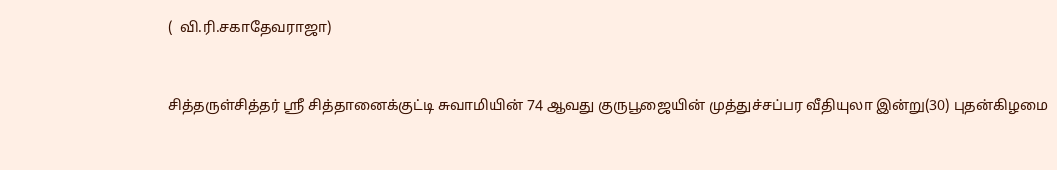(  வி.ரி.சகாதேவராஜா)


சித்தருள்சித்தர் ஸ்ரீ சித்தானைக்குட்டி சுவாமியின் 74 ஆவது குருபூஜையின் முத்துச்சப்பர வீதியுலா இன்று(30) புதன்கிழமை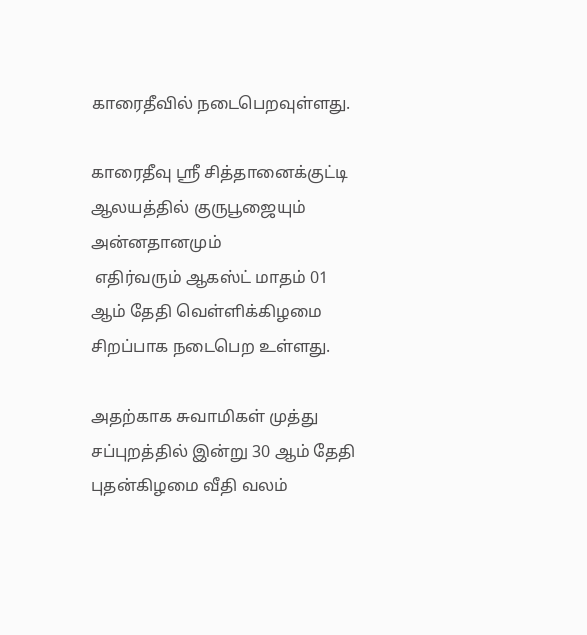காரைதீவில் நடைபெறவுள்ளது.

காரைதீவு ஸ்ரீ சித்தானைக்குட்டி ஆலயத்தில் குருபூஜையும் அன்னதானமும்
 எதிர்வரும் ஆகஸ்ட் மாதம் 01 ஆம் தேதி வெள்ளிக்கிழமை சிறப்பாக நடைபெற உள்ளது.

அதற்காக சுவாமிகள் முத்து சப்புறத்தில் இன்று 30 ஆம் தேதி புதன்கிழமை வீதி வலம்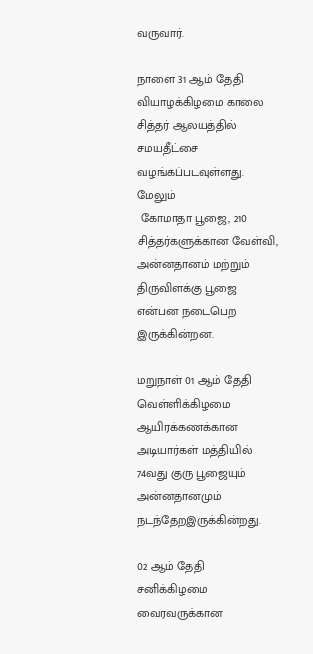வருவார்.

நாளை 31 ஆம் தேதி வியாழக்கிழமை காலை சித்தர் ஆலயத்தில்  சமயதீட்சை வழங்கப்படவுள்ளது.
மேலும்
 கோமாதா பூஜை, 210 சித்தர்களுக்கான வேள்வி,
அன்னதானம் மற்றும் திருவிளக்கு பூஜை என்பன நடைபெற இருக்கின்றன.

மறுநாள் 01 ஆம் தேதி வெள்ளிக்கிழமை ஆயிரக்கணக்கான அடியார்கள் மத்தியில் 74வது குரு பூஜையும் அன்னதானமும் நடந்தேறஇருக்கின்றது.

02 ஆம் தேதி சனிக்கிழமை வைரவருக்கான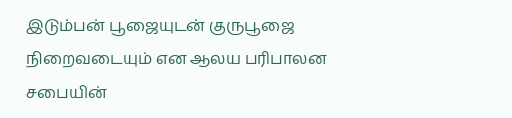இடும்பன் பூஜையுடன் குருபூஜை நிறைவடையும் என ஆலய பரிபாலன சபையின்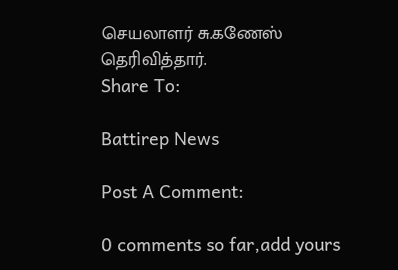செயலாளர் சு.கணேஸ் தெரிவித்தார்.
Share To:

Battirep News

Post A Comment:

0 comments so far,add yours